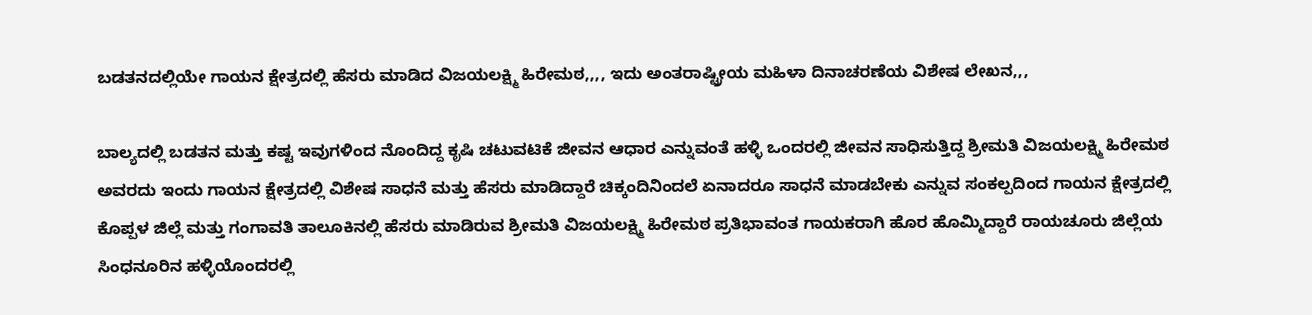ಬಡತನದಲ್ಲಿಯೇ ಗಾಯನ ಕ್ಷೇತ್ರದಲ್ಲಿ ಹೆಸರು ಮಾಡಿದ ವಿಜಯಲಕ್ಷ್ಮಿ ಹಿರೇಮಠ,,,, ಇದು ಅಂತರಾಷ್ಟ್ರೀಯ ಮಹಿಳಾ ದಿನಾಚರಣೆಯ ವಿಶೇಷ ಲೇಖನ,,,

ಬಾಲ್ಯದಲ್ಲಿ ಬಡತನ ಮತ್ತು ಕಷ್ಟ ಇವುಗಳಿಂದ ನೊಂದಿದ್ದ ಕೃಷಿ ಚಟುವಟಿಕೆ ಜೀವನ ಆಧಾರ ಎನ್ನುವಂತೆ ಹಳ್ಳಿ ಒಂದರಲ್ಲಿ ಜೀವನ ಸಾಧಿಸುತ್ತಿದ್ದ ಶ್ರೀಮತಿ ವಿಜಯಲಕ್ಷ್ಮಿ ಹಿರೇಮಠ ಅವರದು ಇಂದು ಗಾಯನ ಕ್ಷೇತ್ರದಲ್ಲಿ ವಿಶೇಷ ಸಾಧನೆ ಮತ್ತು ಹೆಸರು ಮಾಡಿದ್ದಾರೆ ಚಿಕ್ಕಂದಿನಿಂದಲೆ ಏನಾದರೂ ಸಾಧನೆ ಮಾಡಬೇಕು ಎನ್ನುವ ಸಂಕಲ್ಪದಿಂದ ಗಾಯನ ಕ್ಷೇತ್ರದಲ್ಲಿ ಕೊಪ್ಪಳ ಜಿಲ್ಲೆ ಮತ್ತು ಗಂಗಾವತಿ ತಾಲೂಕಿನಲ್ಲಿ ಹೆಸರು ಮಾಡಿರುವ ಶ್ರೀಮತಿ ವಿಜಯಲಕ್ಷ್ಮಿ ಹಿರೇಮಠ ಪ್ರತಿಭಾವಂತ ಗಾಯಕರಾಗಿ ಹೊರ ಹೊಮ್ಮಿದ್ದಾರೆ ರಾಯಚೂರು ಜಿಲ್ಲೆಯ ಸಿಂಧನೂರಿನ ಹಳ್ಳಿಯೊಂದರಲ್ಲಿ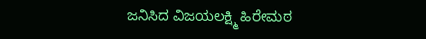ಜನಿಸಿದ ವಿಜಯಲಕ್ಷ್ಮಿ ಹಿರೇಮಠ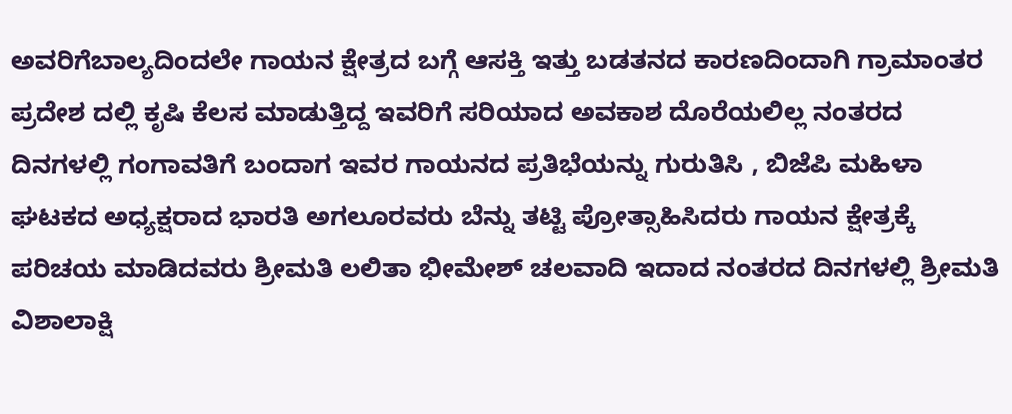ಅವರಿಗೆಬಾಲ್ಯದಿಂದಲೇ ಗಾಯನ ಕ್ಷೇತ್ರದ ಬಗ್ಗೆ ಆಸಕ್ತಿ ಇತ್ತು ಬಡತನದ ಕಾರಣದಿಂದಾಗಿ ಗ್ರಾಮಾಂತರ ಪ್ರದೇಶ ದಲ್ಲಿ ಕೃಷಿ ಕೆಲಸ ಮಾಡುತ್ತಿದ್ದ ಇವರಿಗೆ ಸರಿಯಾದ ಅವಕಾಶ ದೊರೆಯಲಿಲ್ಲ ನಂತರದ ದಿನಗಳಲ್ಲಿ ಗಂಗಾವತಿಗೆ ಬಂದಾಗ ಇವರ ಗಾಯನದ ಪ್ರತಿಭೆಯನ್ನು ಗುರುತಿಸಿ , ಬಿಜೆಪಿ ಮಹಿಳಾ ಘಟಕದ ಅಧ್ಯಕ್ಷರಾದ ಭಾರತಿ ಅಗಲೂರವರು ಬೆನ್ನು ತಟ್ಟಿ ಪ್ರೋತ್ಸಾಹಿಸಿದರು ಗಾಯನ ಕ್ಷೇತ್ರಕ್ಕೆ ಪರಿಚಯ ಮಾಡಿದವರು ಶ್ರೀಮತಿ ಲಲಿತಾ ಭೀಮೇಶ್ ಚಲವಾದಿ ಇದಾದ ನಂತರದ ದಿನಗಳಲ್ಲಿ ಶ್ರೀಮತಿ ವಿಶಾಲಾಕ್ಷಿ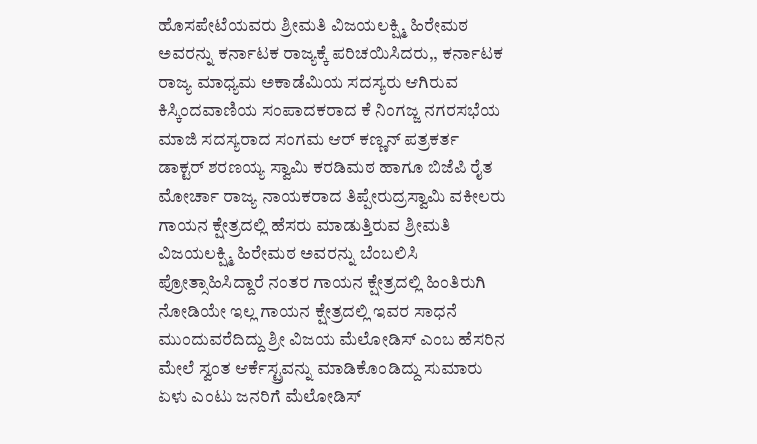ಹೊಸಪೇಟೆಯವರು ಶ್ರೀಮತಿ ವಿಜಯಲಕ್ಷ್ಮಿ ಹಿರೇಮಠ ಅವರನ್ನು ಕರ್ನಾಟಕ ರಾಜ್ಯಕ್ಕೆ ಪರಿಚಯಿಸಿದರು,, ಕರ್ನಾಟಕ ರಾಜ್ಯ ಮಾಧ್ಯಮ ಅಕಾಡೆಮಿಯ ಸದಸ್ಯರು ಆಗಿರುವ ಕಿಸ್ಕಿಂದವಾಣಿಯ ಸಂಪಾದಕರಾದ ಕೆ ನಿಂಗಜ್ಜ ನಗರಸಭೆಯ ಮಾಜಿ ಸದಸ್ಯರಾದ ಸಂಗಮ ಆರ್ ಕಣ್ಣನ್ ಪತ್ರಕರ್ತ ಡಾಕ್ಟರ್ ಶರಣಯ್ಯ ಸ್ವಾಮಿ ಕರಡಿಮಠ ಹಾಗೂ ಬಿಜೆಪಿ ರೈತ ಮೋರ್ಚಾ ರಾಜ್ಯ ನಾಯಕರಾದ ತಿಪ್ಪೇರುದ್ರಸ್ವಾಮಿ ವಕೀಲರು ಗಾಯನ ಕ್ಷೇತ್ರದಲ್ಲಿ ಹೆಸರು ಮಾಡುತ್ತಿರುವ ಶ್ರೀಮತಿ ವಿಜಯಲಕ್ಷ್ಮಿ ಹಿರೇಮಠ ಅವರನ್ನು ಬೆಂಬಲಿಸಿ ಪ್ರೋತ್ಸಾಹಿಸಿದ್ದಾರೆ ನಂತರ ಗಾಯನ ಕ್ಷೇತ್ರದಲ್ಲಿ ಹಿಂತಿರುಗಿ ನೋಡಿಯೇ ಇಲ್ಲ ಗಾಯನ ಕ್ಷೇತ್ರದಲ್ಲಿ ಇವರ ಸಾಧನೆ ಮುಂದುವರೆದಿದ್ದು ಶ್ರೀ ವಿಜಯ ಮೆಲೋಡಿಸ್ ಎಂಬ ಹೆಸರಿನ ಮೇಲೆ ಸ್ವಂತ ಆರ್ಕೆಸ್ಟ್ರವನ್ನು ಮಾಡಿಕೊಂಡಿದ್ದು ಸುಮಾರು ಏಳು ಎಂಟು ಜನರಿಗೆ ಮೆಲೋಡಿಸ್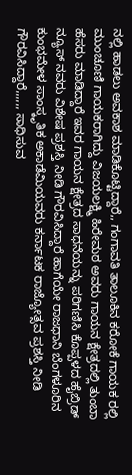ನಲ್ಲಿ ಹಾಡಲು ಅವಕಾಶ ಮಾಡಿಕೊಟ್ಟಿದ್ದಾರೆ,, ಗಂಗಾವತಿ ತಾಲೂಕಿನ ಕರೋಕೆ ಗಾಯಕ ರಲ್ಲಿ ಮುಂಚೂಣಿ ಗಾಯಕರಾಗಿದ್ದು ವಿಜಯಲಕ್ಷ್ಮಿ ಹಿರೇಮಠ ಅವರು ಗಾಯನ ಕ್ಷೇತ್ರದಲ್ಲಿ ತುಂಬಾ ಹೆಸರು ಮಾಡಿದ್ದಾರೆ ಇವರ ಗಾಯನ ಕ್ಷೇತ್ರದ ಸಾಧನೆಯನ್ನು ಪರಿಗಣಿಸಿ ಕೊಪ್ಪಳದ ಹೈಬ್ರಿಡ್ ನ್ಯೂಸ್ ನವರು ವಿಶೇಷ ಪ್ರಶಸ್ತಿ ನೀಡಿ ಗೌರವಿಸಿದ್ದಾರೆ ಹಾಗೆಯೇ ರಾಜಧಾನಿ ಬೆಂಗಳೂರಿನ ಕುಂಭಮೇಳ ಸಾಂಸ್ಕೃತಿಕ ಅಕಾಡೆಮಿಯವರು ಕರ್ನಾಟಕ ರಾಜ್ಯೋತ್ಸವ ಪ್ರಶಸ್ತಿ ನೀಡಿ ಗೌರವಿಸಿದ್ದಾರೆ,,,,,, ಸಾಧಿಸುವ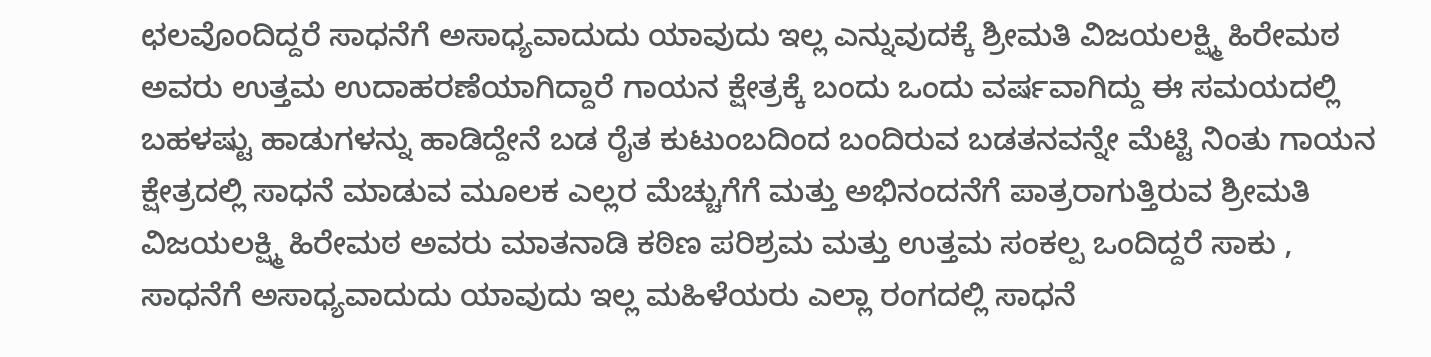ಛಲವೊಂದಿದ್ದರೆ ಸಾಧನೆಗೆ ಅಸಾಧ್ಯವಾದುದು ಯಾವುದು ಇಲ್ಲ ಎನ್ನುವುದಕ್ಕೆ ಶ್ರೀಮತಿ ವಿಜಯಲಕ್ಷ್ಮಿ ಹಿರೇಮಠ ಅವರು ಉತ್ತಮ ಉದಾಹರಣೆಯಾಗಿದ್ದಾರೆ ಗಾಯನ ಕ್ಷೇತ್ರಕ್ಕೆ ಬಂದು ಒಂದು ವರ್ಷವಾಗಿದ್ದು ಈ ಸಮಯದಲ್ಲಿ ಬಹಳಷ್ಟು ಹಾಡುಗಳನ್ನು ಹಾಡಿದ್ದೇನೆ ಬಡ ರೈತ ಕುಟುಂಬದಿಂದ ಬಂದಿರುವ ಬಡತನವನ್ನೇ ಮೆಟ್ಟಿ ನಿಂತು ಗಾಯನ ಕ್ಷೇತ್ರದಲ್ಲಿ ಸಾಧನೆ ಮಾಡುವ ಮೂಲಕ ಎಲ್ಲರ ಮೆಚ್ಚುಗೆಗೆ ಮತ್ತು ಅಭಿನಂದನೆಗೆ ಪಾತ್ರರಾಗುತ್ತಿರುವ ಶ್ರೀಮತಿ ವಿಜಯಲಕ್ಷ್ಮಿ ಹಿರೇಮಠ ಅವರು ಮಾತನಾಡಿ ಕಠಿಣ ಪರಿಶ್ರಮ ಮತ್ತು ಉತ್ತಮ ಸಂಕಲ್ಪ ಒಂದಿದ್ದರೆ ಸಾಕು , ಸಾಧನೆಗೆ ಅಸಾಧ್ಯವಾದುದು ಯಾವುದು ಇಲ್ಲ ಮಹಿಳೆಯರು ಎಲ್ಲಾ ರಂಗದಲ್ಲಿ ಸಾಧನೆ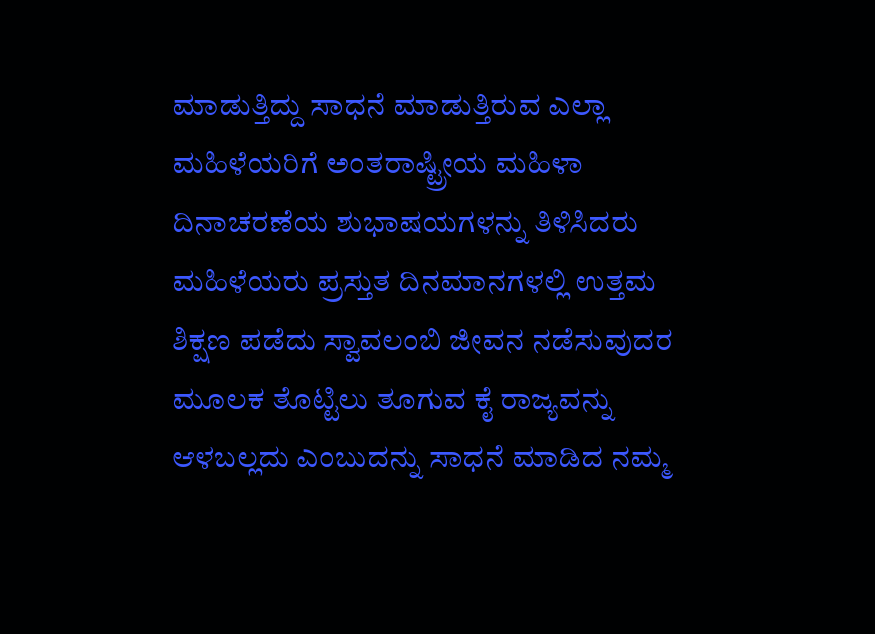ಮಾಡುತ್ತಿದ್ದು ಸಾಧನೆ ಮಾಡುತ್ತಿರುವ ಎಲ್ಲಾ ಮಹಿಳೆಯರಿಗೆ ಅಂತರಾಷ್ಟ್ರೀಯ ಮಹಿಳಾ ದಿನಾಚರಣೆಯ ಶುಭಾಷಯಗಳನ್ನು ತಿಳಿಸಿದರು ಮಹಿಳೆಯರು ಪ್ರಸ್ತುತ ದಿನಮಾನಗಳಲ್ಲಿ ಉತ್ತಮ ಶಿಕ್ಷಣ ಪಡೆದು ಸ್ವಾವಲಂಬಿ ಜೀವನ ನಡೆಸುವುದರ ಮೂಲಕ ತೊಟ್ಟಿಲು ತೂಗುವ ಕೈ ರಾಜ್ಯವನ್ನು ಆಳಬಲ್ಲದು ಎಂಬುದನ್ನು ಸಾಧನೆ ಮಾಡಿದ ನಮ್ಮ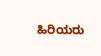ಹಿರಿಯರು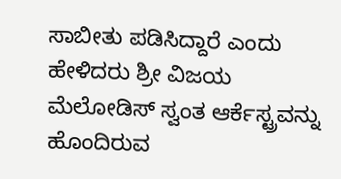ಸಾಬೀತು ಪಡಿಸಿದ್ದಾರೆ ಎಂದು ಹೇಳಿದರು ಶ್ರೀ ವಿಜಯ ಮೆಲೋಡಿಸ್ ಸ್ವಂತ ಆರ್ಕೆಸ್ಟ್ರವನ್ನು ಹೊಂದಿರುವ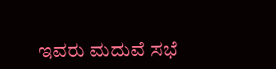ಇವರು ಮದುವೆ ಸಭೆ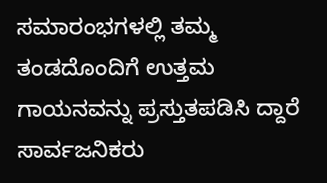ಸಮಾರಂಭಗಳಲ್ಲಿ ತಮ್ಮ ತಂಡದೊಂದಿಗೆ ಉತ್ತಮ ಗಾಯನವನ್ನು ಪ್ರಸ್ತುತಪಡಿಸಿ ದ್ದಾರೆ ಸಾರ್ವಜನಿಕರು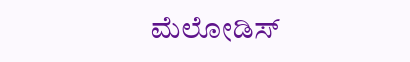ಮೆಲೋಡಿಸ್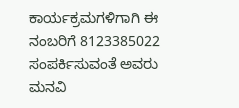ಕಾರ್ಯಕ್ರಮಗಳಿಗಾಗಿ ಈ ನಂಬರಿಗೆ 8123385022 ಸಂಪರ್ಕಿಸುವಂತೆ ಅವರು ಮನವಿ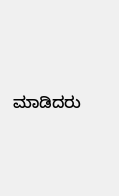ಮಾಡಿದರು